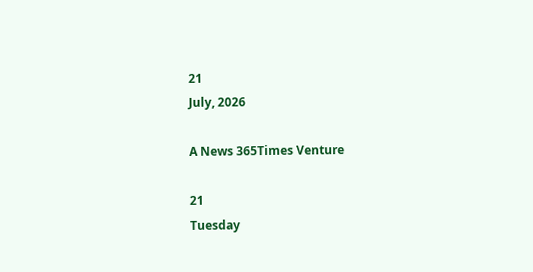21
July, 2026

A News 365Times Venture

21
Tuesday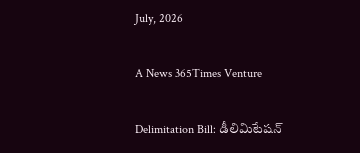July, 2026

A News 365Times Venture

Delimitation Bill: డీలిమిటేషన్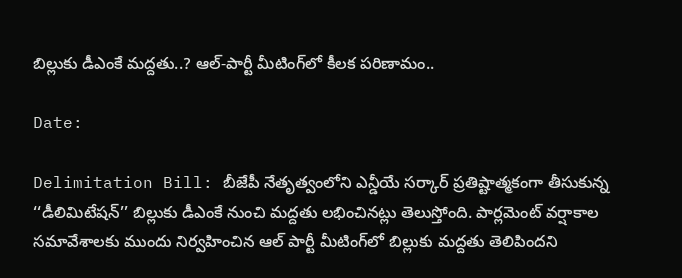బిల్లుకు డీఎంకే మద్దతు..? ఆల్-పార్టీ మీటింగ్‌లో కీలక పరిణామం..

Date:

Delimitation Bill: బీజేపీ నేతృత్వంలోని ఎన్డీయే సర్కార్ ప్రతిష్టాత్మకంగా తీసుకున్న ‘‘డీలిమిటేషన్’’ బిల్లుకు డీఎంకే నుంచి మద్దతు లభించినట్లు తెలుస్తోంది. పార్లమెంట్ వర్షాకాల సమావేశాలకు ముందు నిర్వహించిన ఆల్ పార్టీ మీటింగ్‌లో బిల్లుకు మద్దతు తెలిపిందని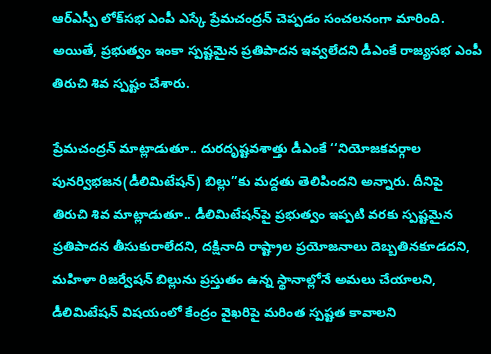ఆర్ఎస్పీ లోక్‌సభ ఎంపీ ఎస్కే ప్రేమచంద్రన్ చెప్పడం సంచలనంగా మారింది. అయితే, ప్రభుత్వం ఇంకా స్పష్టమైన ప్రతిపాదన ఇవ్వలేదని డీఎంకే రాజ్యసభ ఎంపీ తిరుచి శివ స్పష్టం చేశారు.

ప్రేమచంద్రన్ మాట్లాడుతూ.. దురదృష్టవశాత్తు డీఎంకే ‘‘నియోజకవర్గాల పునర్విభజన(డీలిమిటేషన్) బిల్లు’’కు మద్దతు తెలిపిందని అన్నారు. దీనిపై తిరుచి శివ మాట్లాడుతూ.. డీలిమిటేషన్‌పై ప్రభుత్వం ఇప్పటి వరకు స్పష్టమైన ప్రతిపాదన తీసుకురాలేదని, దక్షినాది రాష్ట్రాల ప్రయోజనాలు దెబ్బతినకూడదని, మహిళా రిజర్వేషన్ బిల్లును ప్రస్తుతం ఉన్న స్థానాల్లోనే అమలు చేయాలని, డీలిమిటేషన్ విషయంలో కేంద్రం వైఖరిపై మరింత స్పష్టత కావాలని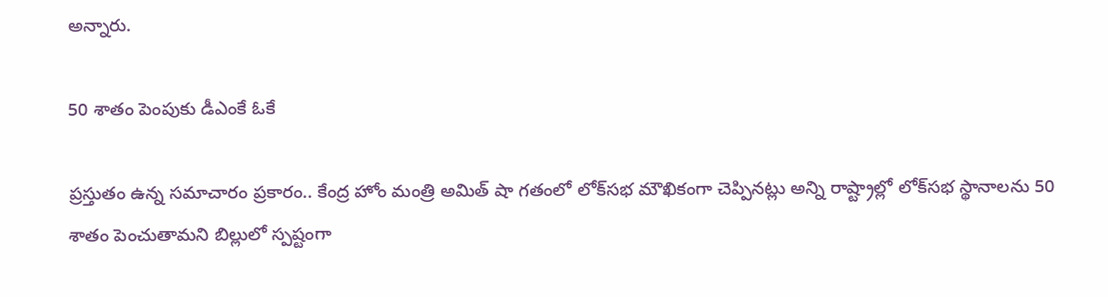అన్నారు.

50 శాతం పెంపుకు డీఎంకే ఓకే

ప్రస్తుతం ఉన్న సమాచారం ప్రకారం.. కేంద్ర హోం మంత్రి అమిత్ షా గతంలో లోక్‌సభ మౌఖికంగా చెప్పినట్లు అన్ని రాష్ట్రాల్లో లోక్‌సభ స్థానాలను 50 శాతం పెంచుతామని బిల్లులో స్పష్టంగా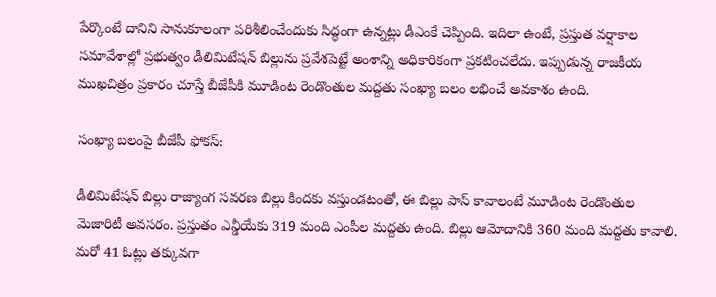పేర్కొంటే దానిని సానుకూలంగా పరిశీలించేందుకు సిద్ధంగా ఉన్నట్లు డీఎంకే చెప్పింది. ఇదిలా ఉంటే, ప్రస్తుత వర్షాకాల సమావేశాల్లో ప్రభుత్వం డీలిమిటేషన్ బిల్లును ప్రవేశపెట్టే అంశాన్ని అధికారికంగా ప్రకటించలేదు. ఇప్పుడున్న రాజకీయ ముఖచిత్రం ప్రకారం చూస్తే బీజేపీకి మూడింట రెండొంతుల మద్దతు సంఖ్యా బలం లభించే అవకాశం ఉంది.

సంఖ్యా బలంపై బీజేపీ ఫోకస్:

డీలిమిటేషన్ బిల్లు రాజ్యాంగ సవరణ బిల్లు కిందకు వస్తుండటంతో, ఈ బిల్లు పాస్ కావాలంటే మూడింట రెండొంతుల మెజారిటీ అవసరం. ప్రస్తుతం ఎన్డీయేకు 319 మంది ఎంపీల మద్దతు ఉంది. బిల్లు ఆమోదానికి 360 మంది మద్దతు కావాలి. మరో 41 ఓట్లు తక్కువగా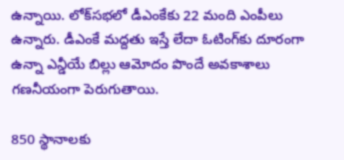ఉన్నాయి. లోక్‌సభలో డీఎంకేకు 22 మంది ఎంపీలు ఉన్నారు. డీఎంకే మద్దతు ఇస్తే లేదా ఓటింగ్‌కు దూరంగా ఉన్నా ఎన్డీయే బిల్లు ఆమోదం పొందే అవకాశాలు గణనీయంగా పెరుగుతాయి.

850 స్థానాలకు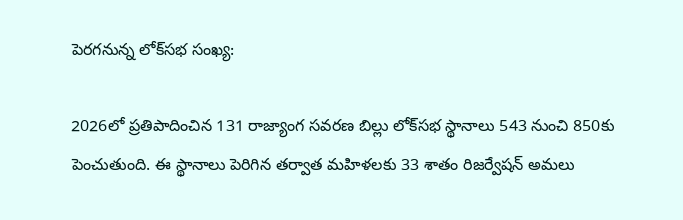పెరగనున్న లోక్‌సభ సంఖ్య:

2026లో ప్రతిపాదించిన 131 రాజ్యాంగ సవరణ బిల్లు లోక్‌సభ స్థానాలు 543 నుంచి 850కు పెంచుతుంది. ఈ స్థానాలు పెరిగిన తర్వాత మహిళలకు 33 శాతం రిజర్వేషన్ అమలు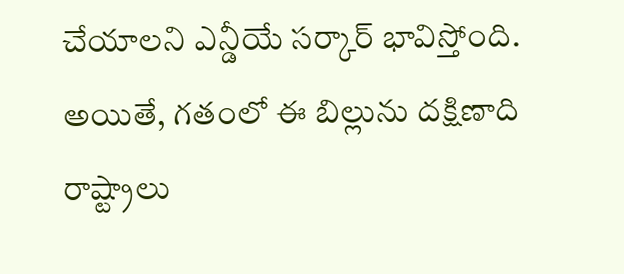చేయాలని ఎన్డీయే సర్కార్ భావిస్తోంది. అయితే, గతంలో ఈ బిల్లును దక్షిణాది రాష్ట్రాలు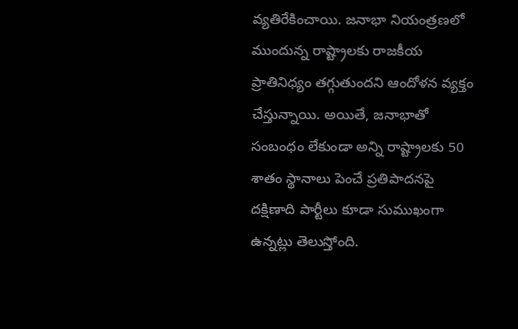వ్యతిరేకించాయి. జనాభా నియంత్రణలో ముందున్న రాష్ట్రాలకు రాజకీయ ప్రాతినిధ్యం తగ్గుతుందని ఆందోళన వ్యక్తం చేస్తున్నాయి. అయితే, జనాభాతో సంబంధం లేకుండా అన్ని రాష్ట్రాలకు 50 శాతం స్థానాలు పెంచే ప్రతిపాదనపై దక్షిణాది పార్టీలు కూడా సుముఖంగా ఉన్నట్లు తెలుస్తోంది.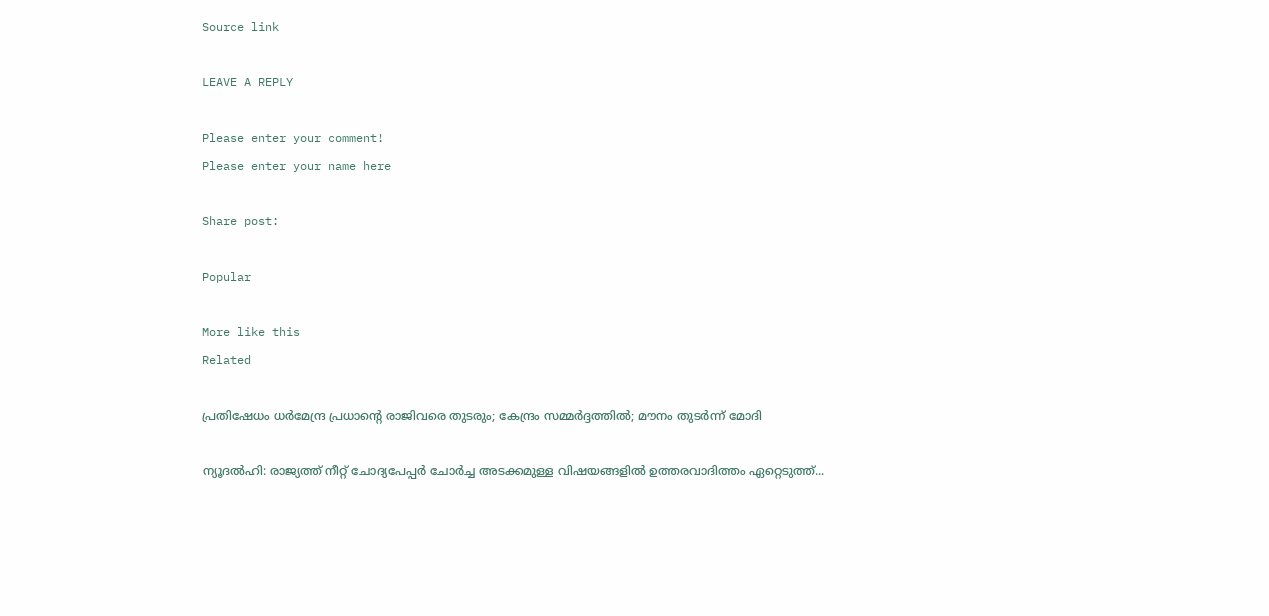Source link

LEAVE A REPLY

Please enter your comment!
Please enter your name here

Share post:

Popular

More like this
Related

പ്രതിഷേധം ധര്‍മേന്ദ്ര പ്രധാന്റെ രാജിവരെ തുടരും; കേന്ദ്രം സമ്മര്‍ദ്ദത്തില്‍; മൗനം തുടര്‍ന്ന് മോദി

ന്യൂദല്‍ഹി: രാജ്യത്ത് നീറ്റ് ചോദ്യപേപ്പര്‍ ചോര്‍ച്ച അടക്കമുള്ള വിഷയങ്ങളില്‍ ഉത്തരവാദിത്തം ഏറ്റെടുത്ത്...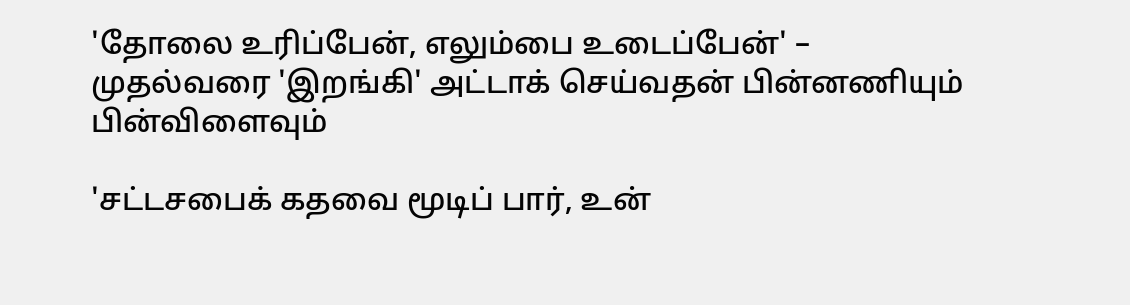'தோலை உரிப்பேன், எலும்பை உடைப்பேன்' – முதல்வரை 'இறங்கி' அட்டாக் செய்வதன் பின்னணியும் பின்விளைவும்

'சட்டசபைக் கதவை மூடிப் பார், உன்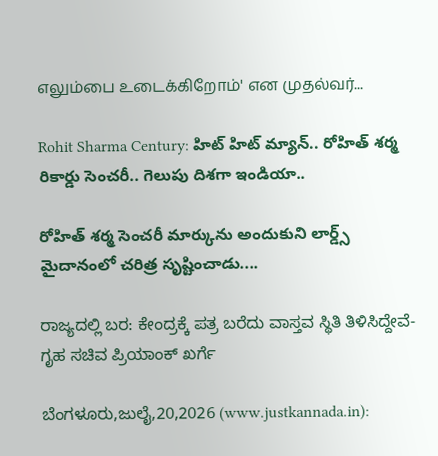எலும்பை உடைக்கிறோம்' என முதல்வர்...

Rohit Sharma Century: హిట్ హిట్ మ్యాన్.. రోహిత్ శర్మ రికార్డు సెంచరీ.. గెలుపు దిశగా ఇండియా..

రోహిత్ శర్మ సెంచరీ మార్కును అందుకుని లార్డ్స్ మైదానంలో చరిత్ర సృష్టించాడు....

ರಾಜ್ಯದಲ್ಲಿ ಬರ: ಕೇಂದ್ರಕ್ಕೆ ಪತ್ರ ಬರೆದು ವಾಸ್ತವ ಸ್ಥಿತಿ ತಿಳಿಸಿದ್ದೇವೆ-ಗೃಹ ಸಚಿವ ಪ್ರಿಯಾಂಕ್ ಖರ್ಗೆ

ಬೆಂಗಳೂರು,ಜುಲೈ,20,2026 (www.justkannada.in):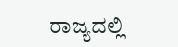ರಾಜ್ಯದಲ್ಲಿ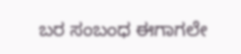ಬರ ಸಂಬಂಧ ಈಗಾಗಲೇ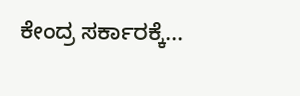ಕೇಂದ್ರ ಸರ್ಕಾರಕ್ಕೆ...